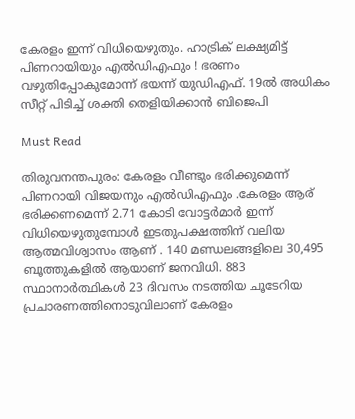കേരളം ഇന്ന് വിധിയെഴുതും. ഹാട്രിക് ലക്ഷ്യമിട്ട് പിണറായിയും എൽഡിഎഫും ! ഭരണം വഴുതിപ്പോകുമോന്ന് ഭയന്ന് യുഡിഎഫ്. 19ൽ അധികം സീറ്റ് പിടിച്ച് ശക്തി തെളിയിക്കാൻ ബിജെപി

Must Read

തിരുവനന്തപുരം: കേരളം വീണ്ടും ഭരിക്കുമെന്ന് പിണറായി വിജയനും എൽഡിഎഫും .കേരളം ആര് ഭരിക്കണമെന്ന് 2.71 കോടി വോട്ടർമാർ ഇന്ന് വിധിയെഴുതുമ്പോൾ ഇടതുപക്ഷത്തിന് വലിയ ആത്മവിശ്വാസം ആണ് . 140 മണ്ഡലങ്ങളിലെ 30,495 ബൂത്തുകളിൽ ആയാണ് ജനവിധി. 883 സ്ഥാനാർത്ഥികൾ 23 ദിവസം നടത്തിയ ചൂടേറിയ പ്രചാരണത്തിനൊടുവിലാണ് കേരളം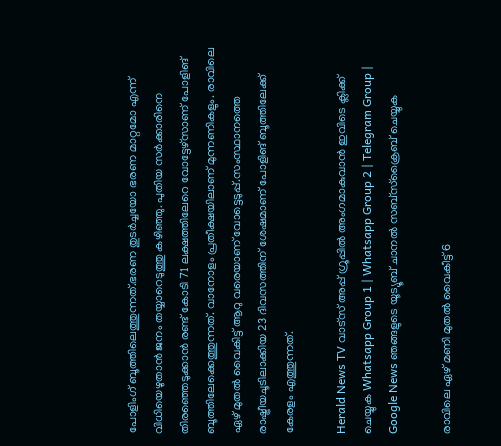പോളിംഗ് ബൂത്തിലെത്തുന്നത്.ഭരണ തുടർച്ചയോ ഭരണ മാറ്റമോ എന്ന് വിധിയെഴുതാൻ ജനം തയ്യാറെടുത്തു കഴിഞ്ഞു. പുതിയ സർക്കാരിനെ തിരഞ്ഞെടുക്കാൻ രണ്ട് കോടി 71 ലക്ഷത്തിലേറെ വോട്ടേഴ്സാണ് പോളിങ് ബൂത്തിലേക്കെത്തുന്നത്. വാനോളം പ്രതീക്ഷയിലാണ് മുന്നണികളും. രാവിലെ ഏഴ് മുതൽ വൈകിട്ട് ആറു വരെയാണ് വോട്ടെടുപ്പ്.സംസ്ഥാനത്തെ രാഷ്ട്രീയചൂടിലാക്കിയ 23 ദിവസത്തിന് ശേഷമാണ് പോളിങ് ബൂത്തിലേക്ക് കേരളം എത്തുന്നത്.

Herald News TV വാട്സ് അപ്പ് ഗ്രൂപ്പിൽ അംഗമാകുവാൻ ഇവിടെ ക്ലിക്ക് ചെയ്യുക Whatsapp Group 1 | Whatsapp Group 2 | Telegram Group | Google News ഞങ്ങളുടെ യൂട്യൂബ് ചാനൽ സബ്സ്ക്രൈബ് ചെയ്യുക

രാവിലെ ഏഴ് മണി മുതൽ വൈകീട്ട് 6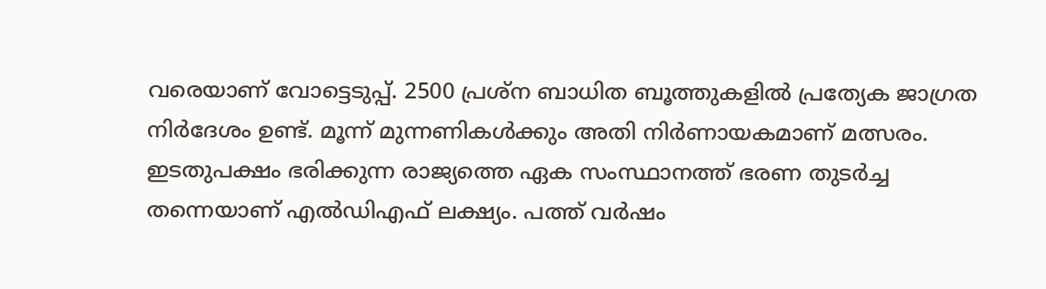വരെയാണ് വോട്ടെടുപ്പ്. 2500 പ്രശ്ന ബാധിത ബൂത്തുകളിൽ പ്രത്യേക ജാഗ്രത നിർദേശം ഉണ്ട്. മൂന്ന് മുന്നണികൾക്കും അതി നിര്‍ണായകമാണ് മത്സരം. ഇടതുപക്ഷം ഭരിക്കുന്ന രാജ്യത്തെ ഏക സംസ്ഥാനത്ത് ഭരണ തുടർച്ച തന്നെയാണ് എല്‍ഡിഎഫ് ലക്ഷ്യം. പത്ത് വര്‍ഷം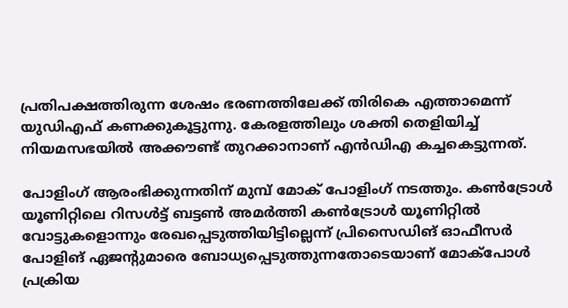പ്രതിപക്ഷത്തിരുന്ന ശേഷം ഭരണത്തിലേക്ക് തിരികെ എത്താമെന്ന് യുഡിഎഫ് കണക്കുകൂട്ടുന്നു. കേരളത്തിലും ശക്തി തെളിയിച്ച് നിയമസഭയിൽ അക്കൗണ്ട് തുറക്കാനാണ് എൻഡിഎ കച്ചകെട്ടുന്നത്.

പോളിംഗ് ആരംഭിക്കുന്നതിന് മുമ്പ് മോക് പോളിംഗ് നടത്തും. കണ്‍ട്രോള്‍ യൂണിറ്റിലെ റിസള്‍ട്ട് ബട്ടണ്‍ അമര്‍ത്തി കണ്‍ട്രോള്‍ യൂണിറ്റില്‍ വോട്ടുകളൊന്നും രേഖപ്പെടുത്തിയിട്ടില്ലെന്ന് പ്രിസൈഡിങ് ഓഫീസര്‍ പോളിങ് ഏജന്‍റുമാരെ ബോധ്യപ്പെടുത്തുന്നതോടെയാണ് മോക്‌പോള്‍ പ്രക്രിയ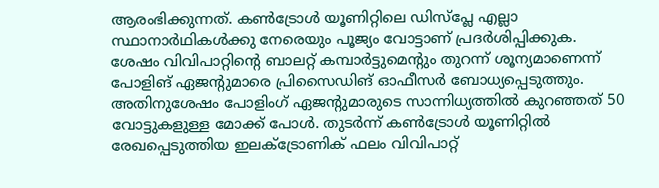ആരംഭിക്കുന്നത്. കണ്‍ട്രോള്‍ യൂണിറ്റിലെ ഡിസ്പ്ലേ എല്ലാ സ്ഥാനാര്‍ഥികള്‍ക്കു നേരെയും പൂജ്യം വോട്ടാണ് പ്രദര്‍ശിപ്പിക്കുക. ശേഷം വിവിപാറ്റിന്‍റെ ബാലറ്റ് കമ്പാര്‍ട്ടുമെന്റും തുറന്ന് ശൂന്യമാണെന്ന് പോളിങ് ഏജന്റുമാരെ പ്രിസൈഡിങ് ഓഫീസര്‍ ബോധ്യപ്പെടുത്തും. അതിനുശേഷം പോളിംഗ് ഏജന്റുമാരുടെ സാന്നിധ്യത്തില്‍ കുറഞ്ഞത് 50 വോട്ടുകളുള്ള മോക്ക് പോള്‍. തുടര്‍ന്ന് കണ്‍ട്രോള്‍ യൂണിറ്റില്‍ രേഖപ്പെടുത്തിയ ഇലക്ട്രോണിക് ഫലം വിവിപാറ്റ്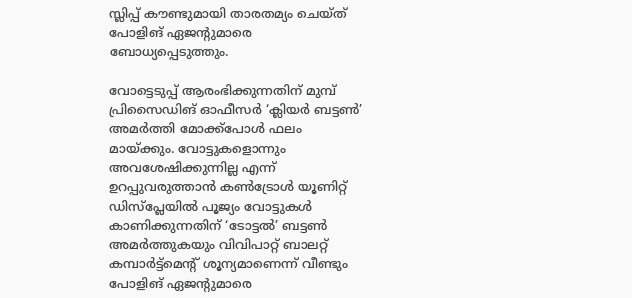സ്ലിപ്പ് കൗണ്ടുമായി താരതമ്യം ചെയ്ത് പോളിങ് ഏജന്റുമാരെ ബോധ്യപ്പെടുത്തും.

വോട്ടെടുപ്പ് ആരംഭിക്കുന്നതിന് മുമ്പ് പ്രിസൈഡിങ് ഓഫീസര്‍ ‘ക്ലിയര്‍ ബട്ടണ്‍’ അമര്‍ത്തി മോക്ക്‌പോള്‍ ഫലം മായ്ക്കും. വോട്ടുകളൊന്നും അവശേഷിക്കുന്നില്ല എന്ന് ഉറപ്പുവരുത്താന്‍ കണ്‍ട്രോള്‍ യൂണിറ്റ് ഡിസ്‌പ്ലേയില്‍ പൂജ്യം വോട്ടുകള്‍ കാണിക്കുന്നതിന് ‘ടോട്ടല്‍’ ബട്ടണ്‍ അമര്‍ത്തുകയും വിവിപാറ്റ് ബാലറ്റ് കമ്പാര്‍ട്ട്‌മെന്റ് ശൂന്യമാണെന്ന് വീണ്ടും പോളിങ് ഏജന്റുമാരെ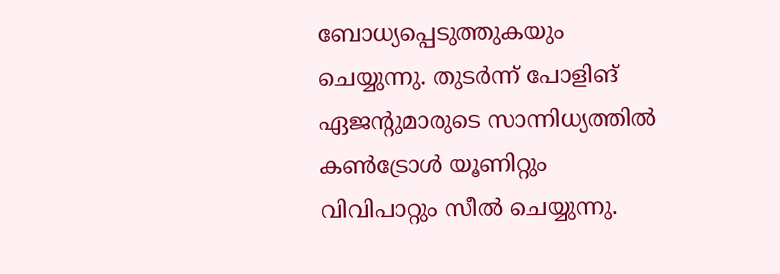ബോധ്യപ്പെടുത്തുകയും ചെയ്യുന്നു. തുടര്‍ന്ന് പോളിങ് ഏജന്റുമാരുടെ സാന്നിധ്യത്തില്‍ കണ്‍ട്രോള്‍ യൂണിറ്റും വിവിപാറ്റും സീല്‍ ചെയ്യുന്നു.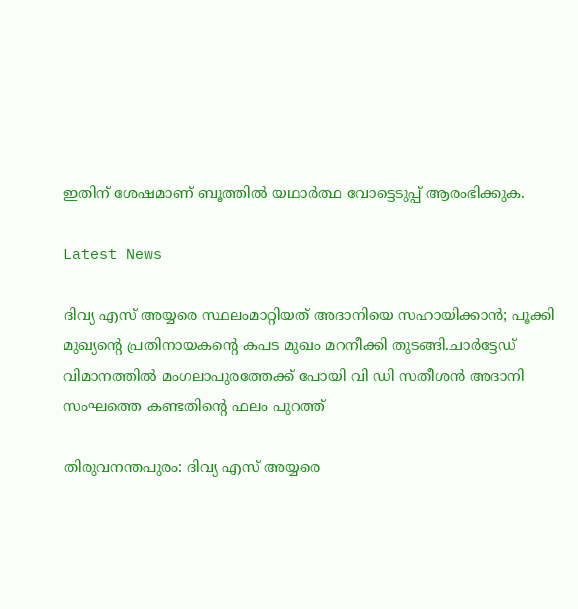ഇതിന് ശേഷമാണ് ബൂത്തില്‍ യഥാര്‍ത്ഥ വോട്ടെടുപ്പ് ആരംഭിക്കുക.

Latest News

ദിവ്യ എസ് അയ്യരെ സ്ഥലംമാറ്റിയത് അദാനിയെ സഹായിക്കാന്‍; പൂക്കി മുഖ്യന്റെ പ്രതിനായകന്റെ കപട മുഖം മറനീക്കി തുടങ്ങി.ചാർട്ടേഡ് വിമാനത്തിൽ മംഗലാപുരത്തേക്ക് പോയി വി ഡി സതീശൻ അദാനി സംഘത്തെ കണ്ടതിന്റെ ഫലം പുറത്ത്

തിരുവനന്തപുരം: ദിവ്യ എസ് അയ്യരെ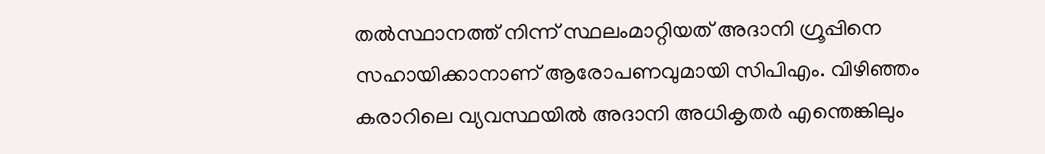തല്‍സ്ഥാനത്ത് നിന്ന് സ്ഥലംമാറ്റിയത് അദാനി ഗ്രൂപ്പിനെ സഹായിക്കാനാണ് ആരോപണവുമായി സിപിഎം. വിഴിഞ്ഞം കരാറിലെ വ്യവസ്ഥയില്‍ അദാനി അധികൃതര്‍ എന്തെങ്കിലും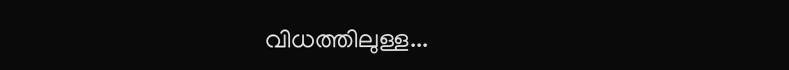വിധത്തിലുള്ള...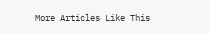More Articles Like This